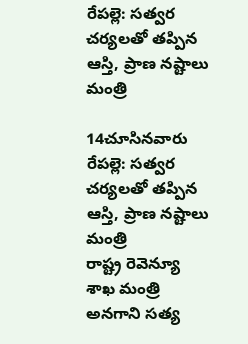రేపల్లె: సత్వర చర్యలతో తప్పిన ఆస్తి, ప్రాణ నష్టాలు మంత్రి

14చూసినవారు
రేపల్లె: సత్వర చర్యలతో తప్పిన ఆస్తి, ప్రాణ నష్టాలు మంత్రి
రాష్ట్ర రెవెన్యూ శాఖ మంత్రి అనగాని సత్య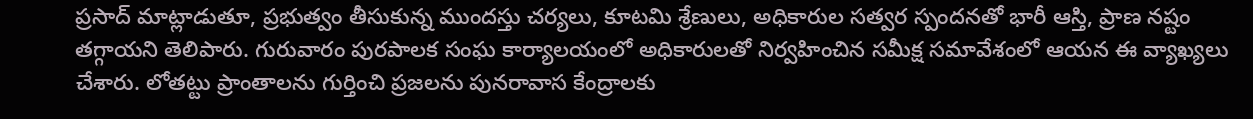ప్రసాద్ మాట్లాడుతూ, ప్రభుత్వం తీసుకున్న ముందస్తు చర్యలు, కూటమి శ్రేణులు, అధికారుల సత్వర స్పందనతో భారీ ఆస్తి, ప్రాణ నష్టం తగ్గాయని తెలిపారు. గురువారం పురపాలక సంఘ కార్యాలయంలో అధికారులతో నిర్వహించిన సమీక్ష సమావేశంలో ఆయన ఈ వ్యాఖ్యలు చేశారు. లోతట్టు ప్రాంతాలను గుర్తించి ప్రజలను పునరావాస కేంద్రాలకు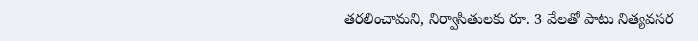తరలించామని, నిర్వాసితులకు రూ. 3 వేలతో పాటు నిత్యవసర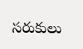సరుకులు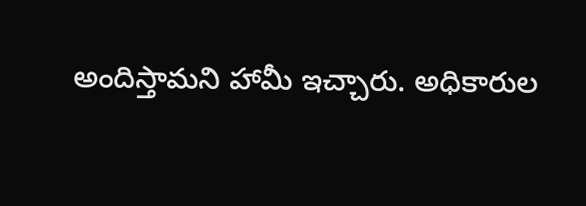అందిస్తామని హామీ ఇచ్చారు. అధికారుల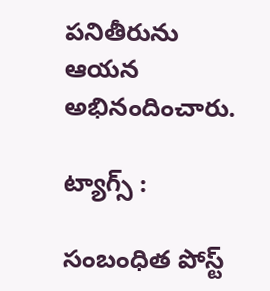పనితీరును ఆయన అభినందించారు.

ట్యాగ్స్ :

సంబంధిత పోస్ట్